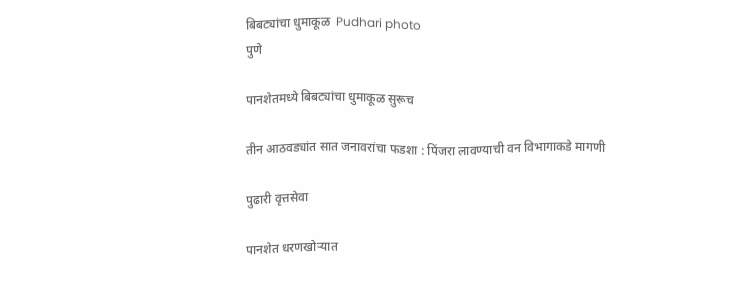बिबट्यांचा धुमाकूळ  Pudhari photo
पुणे

पानशेतमध्ये बिबट्यांचा धुमाकूळ सुरूच

तीन आठवड्यांत सात जनावरांचा फडशा : पिंजरा लावण्याची वन विभागाकडे मागणी

पुढारी वृत्तसेवा

पानशेत धरणखोर्‍यात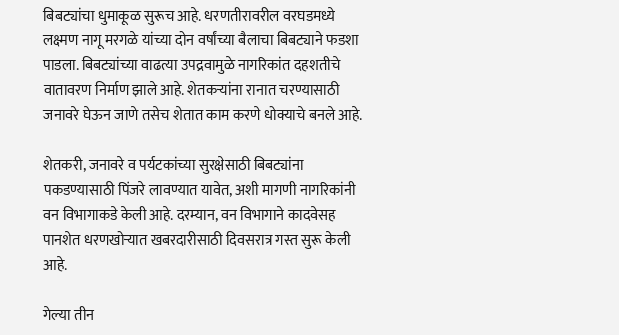बिबट्यांचा धुमाकूळ सुरूच आहे. धरणतीरावरील वरघडमध्ये लक्ष्मण नागू मरगळे यांच्या दोन वर्षांच्या बैलाचा बिबट्याने फडशा पाडला. बिबट्यांच्या वाढत्या उपद्रवामुळे नागरिकांत दहशतीचे वातावरण निर्माण झाले आहे. शेतकर्‍यांना रानात चरण्यासाठी जनावरे घेऊन जाणे तसेच शेतात काम करणे धोक्याचे बनले आहे.

शेतकरी, जनावरे व पर्यटकांच्या सुरक्षेसाठी बिबट्यांना पकडण्यासाठी पिंजरे लावण्यात यावेत, अशी मागणी नागरिकांनी वन विभागाकडे केली आहे. दरम्यान, वन विभागाने कादवेसह पानशेत धरणखोर्‍यात खबरदारीसाठी दिवसरात्र गस्त सुरू केली आहे.

गेल्या तीन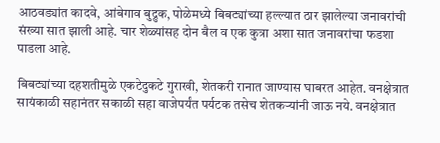आठवड्यांत कादवे, आंबेगाव बुद्रुक, पोळेमध्ये बिबट्यांच्या हल्ल्यात ठार झालेल्या जनावरांची संख्या सात झाली आहे. चार शेळ्यांसह दोन बैल व एक कुत्रा अशा सात जनावरांचा फडशा पाडला आहे.

बिबट्यांच्या दहशतीमुळे एकटेदुकटे गुराखी, शेतकरी रानात जाण्यास घाबरत आहेत. वनक्षेत्रात सायंकाळी सहानंतर सकाळी सहा वाजेपर्यंत पर्यटक तसेच शेतकर्‍यांनी जाऊ नये. वनक्षेत्रात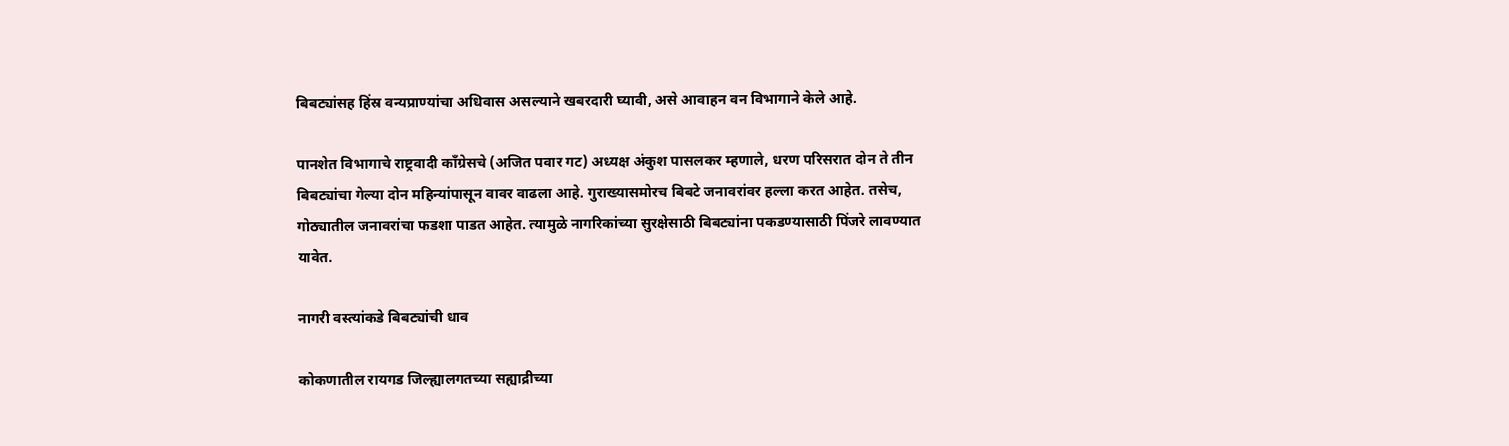बिबट्यांसह हिंस्र वन्यप्राण्यांचा अधिवास असल्याने खबरदारी घ्यावी, असे आवाहन वन विभागाने केले आहे.

पानशेत विभागाचे राष्ट्रवादी काँग्रेसचे (अजित पवार गट) अध्यक्ष अंकुश पासलकर म्हणाले, धरण परिसरात दोन ते तीन बिबट्यांचा गेल्या दोन महिन्यांपासून वावर वाढला आहे. गुराख्यासमोरच बिबटे जनावरांवर हल्ला करत आहेत. तसेच, गोठ्यातील जनावरांचा फडशा पाडत आहेत. त्यामुळे नागरिकांच्या सुरक्षेसाठी बिबट्यांना पकडण्यासाठी पिंजरे लावण्यात यावेत.

नागरी वस्त्यांकडे बिबट्यांची धाव

कोकणातील रायगड जिल्ह्यालगतच्या सह्याद्रीच्या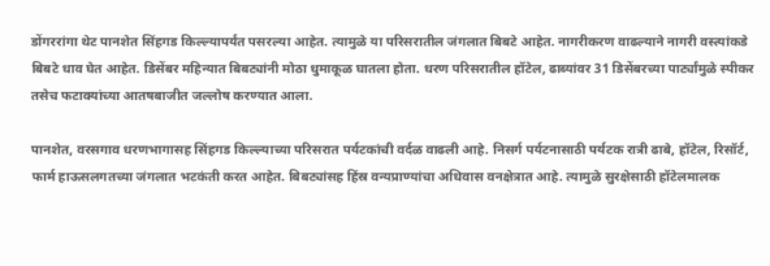डोंगररांगा थेट पानशेत सिंहगड किल्ल्यापर्यंत पसरल्या आहेत. त्यामुळे या परिसरातील जंगलात बिबटे आहेत. नागरीकरण वाढल्याने नागरी वस्त्यांकडे बिबटे धाव घेत आहेत. डिसेंबर महिन्यात बिबट्यांनी मोठा धुमाकूळ घातला होता. धरण परिसरातील हॉटेल, ढाब्यांवर 31 डिसेंबरच्या पार्ट्यांमुळे स्पीकर तसेच फटाक्यांच्या आतषबाजीत जल्लोष करण्यात आला.

पानशेत, वरसगाव धरणभागासह सिंहगड किल्ल्याच्या परिसरात पर्यटकांची वर्दळ वाढली आहे. निसर्ग पर्यटनासाठी पर्यटक रात्री ढाबे, हॉटेल, रिसॉर्ट, फार्म हाऊसलगतच्या जंगलात भटकंती करत आहेत. बिबट्यांसह हिंस्र वन्यप्राण्यांचा अधिवास वनक्षेत्रात आहे. त्यामुळे सुरक्षेसाठी हॉटेलमालक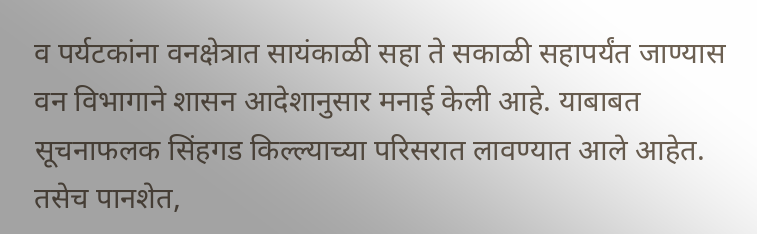व पर्यटकांना वनक्षेत्रात सायंकाळी सहा ते सकाळी सहापर्यंत जाण्यास वन विभागाने शासन आदेशानुसार मनाई केली आहे. याबाबत सूचनाफलक सिंहगड किल्ल्याच्या परिसरात लावण्यात आले आहेत. तसेच पानशेत,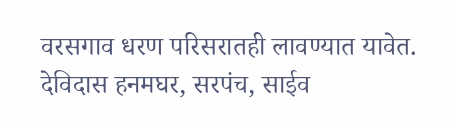वरसगाव धरण परिसरातही लावण्यात यावेत.
देविदास हनमघर, सरपंच, साईव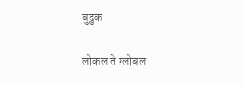बुद्रुक

लोकल ते ग्लोबल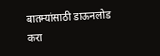बातम्यांसाठी डाऊनलोड करा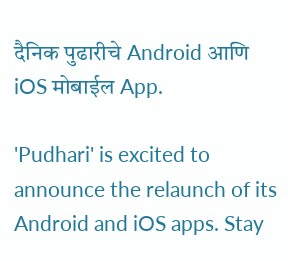दैनिक पुढारीचे Android आणि iOS मोबाईल App.

'Pudhari' is excited to announce the relaunch of its Android and iOS apps. Stay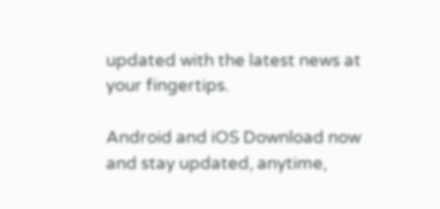updated with the latest news at your fingertips.

Android and iOS Download now and stay updated, anytime,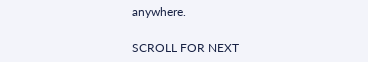anywhere.

SCROLL FOR NEXT